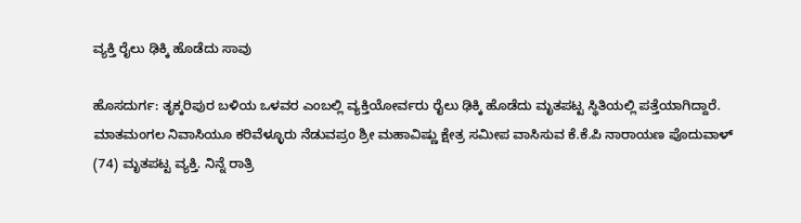ವ್ಯಕ್ತಿ ರೈಲು ಢಿಕ್ಕಿ ಹೊಡೆದು ಸಾವು

ಹೊಸದುರ್ಗ: ತೃಕ್ಕರಿಪುರ ಬಳಿಯ ಒಳವರ ಎಂಬಲ್ಲಿ ವ್ಯಕ್ತಿಯೋರ್ವರು ರೈಲು ಢಿಕ್ಕಿ ಹೊಡೆದು ಮೃತಪಟ್ಟ ಸ್ಥಿತಿಯಲ್ಲಿ ಪತ್ತೆಯಾಗಿದ್ದಾರೆ. ಮಾತಮಂಗಲ ನಿವಾಸಿಯೂ ಕರಿವೆಳ್ಳೂರು ನೆಡುವಪ್ರಂ ಶ್ರೀ ಮಹಾವಿಷ್ಣು ಕ್ಷೇತ್ರ ಸಮೀಪ ವಾಸಿಸುವ ಕೆ.ಕೆ.ಪಿ ನಾರಾಯಣ ಪೊದುವಾಳ್ (74) ಮೃತಪಟ್ಟ ವ್ಯಕ್ತಿ. ನಿನ್ನೆ ರಾತ್ರಿ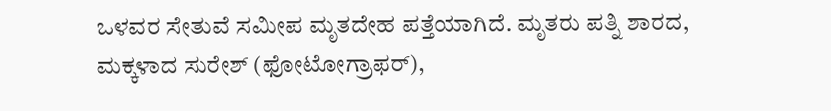ಒಳವರ ಸೇತುವೆ ಸಮೀಪ ಮೃತದೇಹ ಪತ್ತೆಯಾಗಿದೆ. ಮೃತರು ಪತ್ನಿ ಶಾರದ, ಮಕ್ಕಳಾದ ಸುರೇಶ್ (ಫೋಟೋಗ್ರಾಫರ್),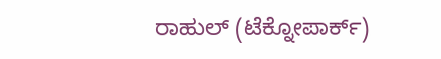ರಾಹುಲ್ (ಟೆಕ್ನೋಪಾರ್ಕ್)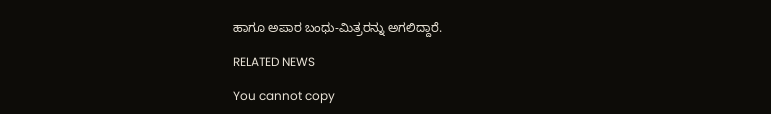ಹಾಗೂ ಅಪಾರ ಬಂಧು-ಮಿತ್ರರನ್ನು ಅಗಲಿದ್ದಾರೆ.

RELATED NEWS

You cannot copy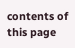contents of this page